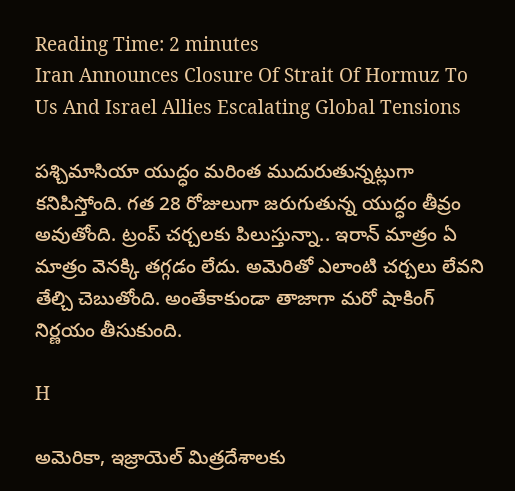Reading Time: 2 minutes
Iran Announces Closure Of Strait Of Hormuz To Us And Israel Allies Escalating Global Tensions

పశ్చిమాసియా యుద్ధం మరింత ముదురుతున్నట్లుగా కనిపిస్తోంది. గత 28 రోజులుగా జరుగుతున్న యుద్ధం తీవ్రం అవుతోంది. ట్రంప్ చర్చలకు పిలుస్తున్నా.. ఇరాన్ మాత్రం ఏ మాత్రం వెనక్కి తగ్గడం లేదు. అమెరితో ఎలాంటి చర్చలు లేవని తేల్చి చెబుతోంది. అంతేకాకుండా తాజాగా మరో షాకింగ్ నిర్ణయం తీసుకుంది.

H

అమెరికా, ఇజ్రాయెల్ మిత్రదేశాలకు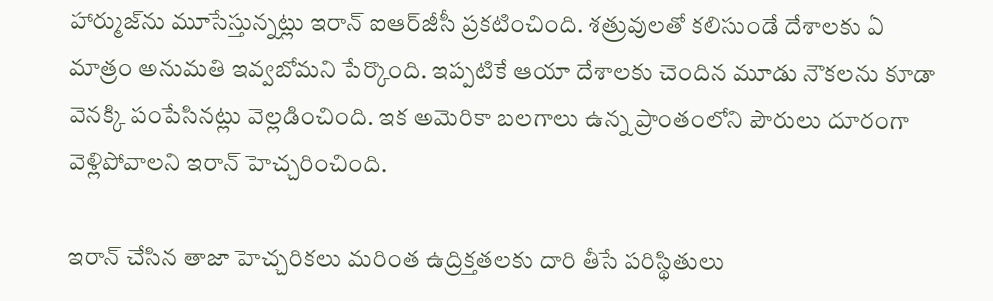హార్ముజ్‌ను మూసేస్తున్నట్లు ఇరాన్ ఐఆర్‌జీసీ ప్రకటించింది. శత్రువులతో కలిసుండే దేశాలకు ఏ మాత్రం అనుమతి ఇవ్వబోమని పేర్కొంది. ఇప్పటికే ఆయా దేశాలకు చెందిన మూడు నౌకలను కూడా వెనక్కి పంపేసినట్లు వెల్లడించింది. ఇక అమెరికా బలగాలు ఉన్న ప్రాంతంలోని పౌరులు దూరంగా వెళ్లిపోవాలని ఇరాన్ హెచ్చరించింది.

ఇరాన్ చేసిన తాజా హెచ్చరికలు మరింత ఉద్రిక్తతలకు దారి తీసే పరిస్థితులు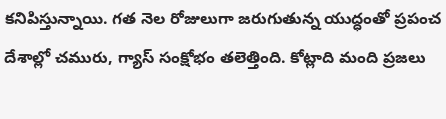కనిపిస్తున్నాయి. గత నెల రోజులుగా జరుగుతున్న యుద్ధంతో ప్రపంచ దేశాల్లో చమురు, గ్యాస్ సంక్షోభం తలెత్తింది. కోట్లాది మంది ప్రజలు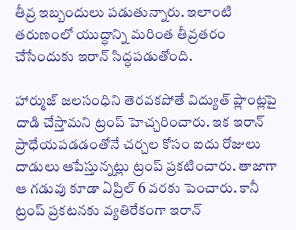తీవ్ర ఇబ్బందులు పడుతున్నారు. ఇలాంటి తరుణంలో యుద్ధాన్ని మరింత తీవ్రతరం చేసేందుకు ఇరాన్ సిద్ధపడుతోంది.

హార్ముజ్ జలసంధిని తెరవకపోతే విద్యుత్ ప్లాంట్లపై దాడి చేస్తామని ట్రంప్ హెచ్చరించారు. ఇక ఇరాన్ ప్రాధేయపడడంతోనే చర్చల కోసం ఐదు రోజులు దాడులు ఆపేస్తున్నట్లు ట్రంప్ ప్రకటించారు. తాజాగా ఆ గడువు కూడా ఏప్రిల్ 6 వరకు పెంచారు. కానీ ట్రంప్ ప్రకటనకు వ్యతిరేకంగా ఇరాన్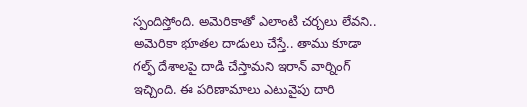స్పందిస్తోంది. అమెరికాతో ఎలాంటి చర్చలు లేవని.. అమెరికా భూతల దాడులు చేస్తే.. తాము కూడా గల్ఫ్ దేశాలపై దాడి చేస్తామని ఇరాన్ వార్నింగ్ ఇచ్చింది. ఈ పరిణామాలు ఎటువైపు దారి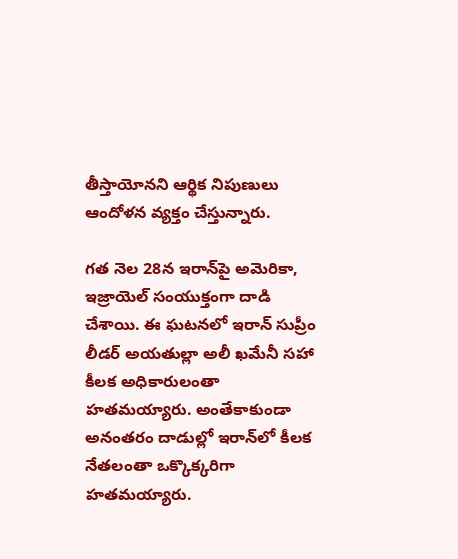తీస్తాయోనని ఆర్థిక నిపుణులు ఆందోళన వ్యక్తం చేస్తున్నారు.

గత నెల 28న ఇరాన్‌పై అమెరికా, ఇజ్రాయెల్ సంయుక్తంగా దాడి చేశాయి. ఈ ఘటనలో ఇరాన్ సుప్రీం లీడర్ అయతుల్లా అలీ ఖమేనీ సహా కీలక అధికారులంతా హతమయ్యారు. అంతేకాకుండా అనంతరం దాడుల్లో ఇరాన్‌లో కీలక నేతలంతా ఒక్కొక్కరిగా హతమయ్యారు.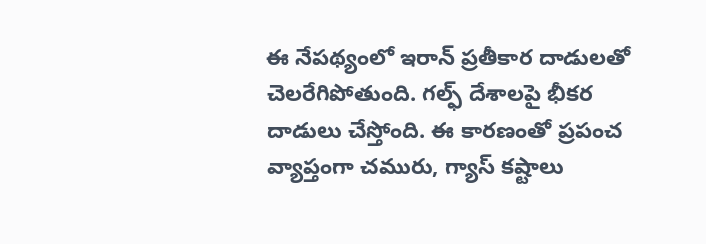ఈ నేపథ్యంలో ఇరాన్ ప్రతీకార దాడులతో చెలరేగిపోతుంది. గల్ఫ్ దేశాలపై భీకర దాడులు చేస్తోంది. ఈ కారణంతో ప్రపంచ వ్యాప్తంగా చమురు, గ్యాస్ కష్టాలు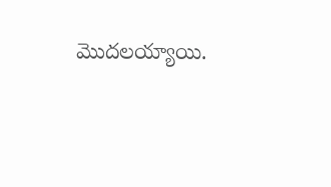మొదలయ్యాయి.